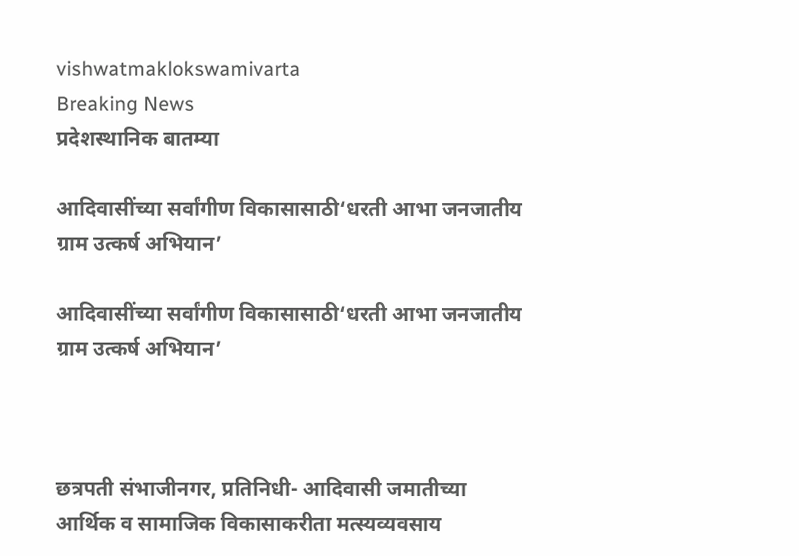vishwatmaklokswamivarta
Breaking News
प्रदेशस्थानिक बातम्या

आदिवासींच्या सर्वांगीण विकासासाठी‘धरती आभा जनजातीय ग्राम उत्कर्ष अभियान’

आदिवासींच्या सर्वांगीण विकासासाठी‘धरती आभा जनजातीय ग्राम उत्कर्ष अभियान’



छत्रपती संभाजीनगर, प्रतिनिधी- आदिवासी जमातीच्या आर्थिक व सामाजिक विकासाकरीता मत्स्यव्यवसाय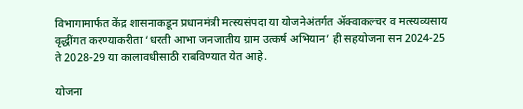विभागामार्फत केंद्र शासनाकडून प्रधानमंत्री मत्स्यसंपदा या योजनेअंतर्गत ॲक्वाकल्चर व मत्स्यव्यसाय वृद्धींगत करण्याकरीता ‘धरती आभा जनजातीय ग्राम उत्कर्ष अभियान’ ही सहयोजना सन 2024-25 ते 2028-29 या कालावधीसाठी राबविण्यात येत आहे.

योजना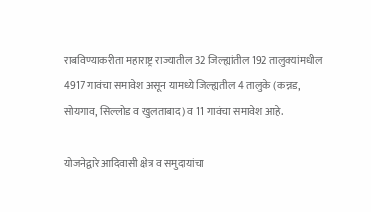राबविण्याकरीता महाराष्ट्र राज्यातील 32 जिल्ह्यांतील 192 तालुक्यांमधील 4917 गावंचा समावेश असून यामध्ये जिल्ह्यतील 4 तालुके (कन्नड, सोयगाव, सिल्लोड व खुलताबाद) व 11 गावंचा समावेश आहे.

योजनेद्वारे आदिवासी क्षेत्र व समुदायांचा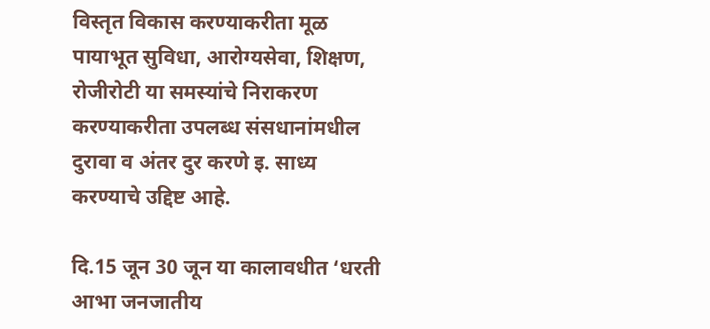विस्तृत विकास करण्याकरीता मूळ पायाभूत सुविधा, आरोग्यसेवा, शिक्षण, रोजीरोटी या समस्यांचे निराकरण करण्याकरीता उपलब्ध संसधानांमधील दुरावा व अंतर दुर करणे इ. साध्य करण्याचे उद्दिष्ट आहे.

दि.15 जून 30 जून या कालावधीत ‘धरती आभा जनजातीय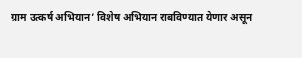ग्राम उत्कर्ष अभियान’ विशेष अभियान राबविण्यात येणार असून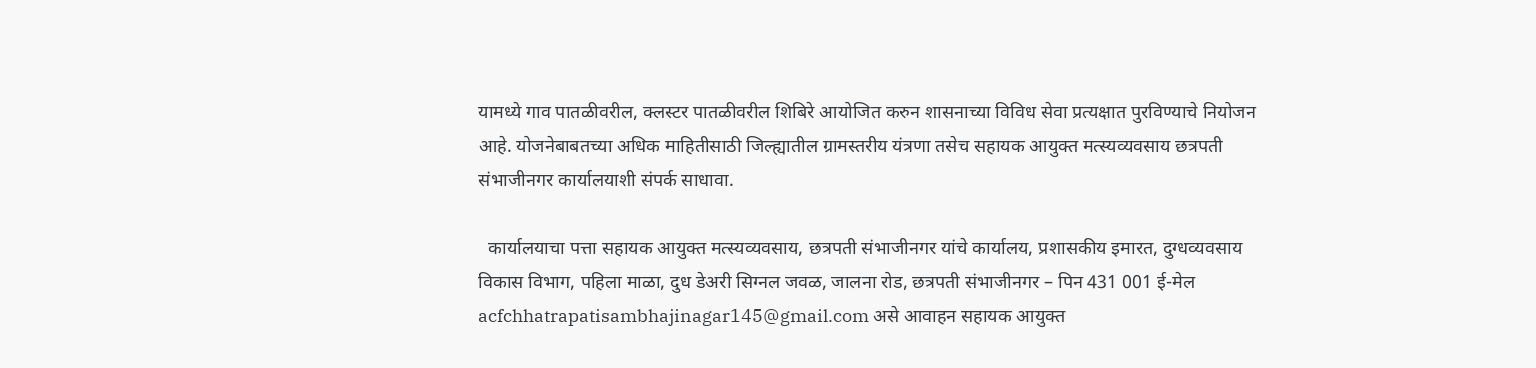यामध्ये गाव पातळीवरील, क्लस्टर पातळीवरील शिबिरे आयोजित करुन शासनाच्या विविध सेवा प्रत्यक्षात पुरविण्याचे नियोजन आहे. योजनेबाबतच्या अधिक माहितीसाठी जिल्ह्यातील ग्रामस्तरीय यंत्रणा तसेच सहायक आयुक्त मत्स्यव्यवसाय छत्रपती संभाजीनगर कार्यालयाशी संपर्क साधावा.

  कार्यालयाचा पत्ता सहायक आयुक्त मत्स्यव्यवसाय, छत्रपती संभाजीनगर यांचे कार्यालय, प्रशासकीय इमारत, दुग्धव्यवसाय विकास विभाग, पहिला माळा, दुध डेअरी सिग्नल जवळ, जालना रोड, छत्रपती संभाजीनगर – पिन 431 001 ई-मेल acfchhatrapatisambhajinagar145@gmail.com असे आवाहन सहायक आयुक्त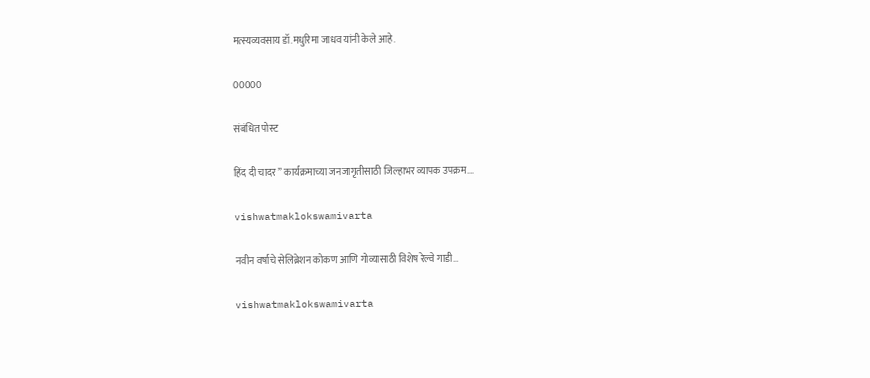मत्स्यव्यवसाय डॉ.मधुरिमा जाधव यांनी केले आहे.

00000

संबंधित पोस्ट

हिंद दी चादर” कार्यक्रमाच्या जनजागृतीसाठी जिल्हाभर व्यापक उपक्रम….

vishwatmaklokswamivarta

नवीन वर्षाचे सेलिब्रेशन कोकण आणि गोव्यासाठी विशेष रेल्वे गाडी…

vishwatmaklokswamivarta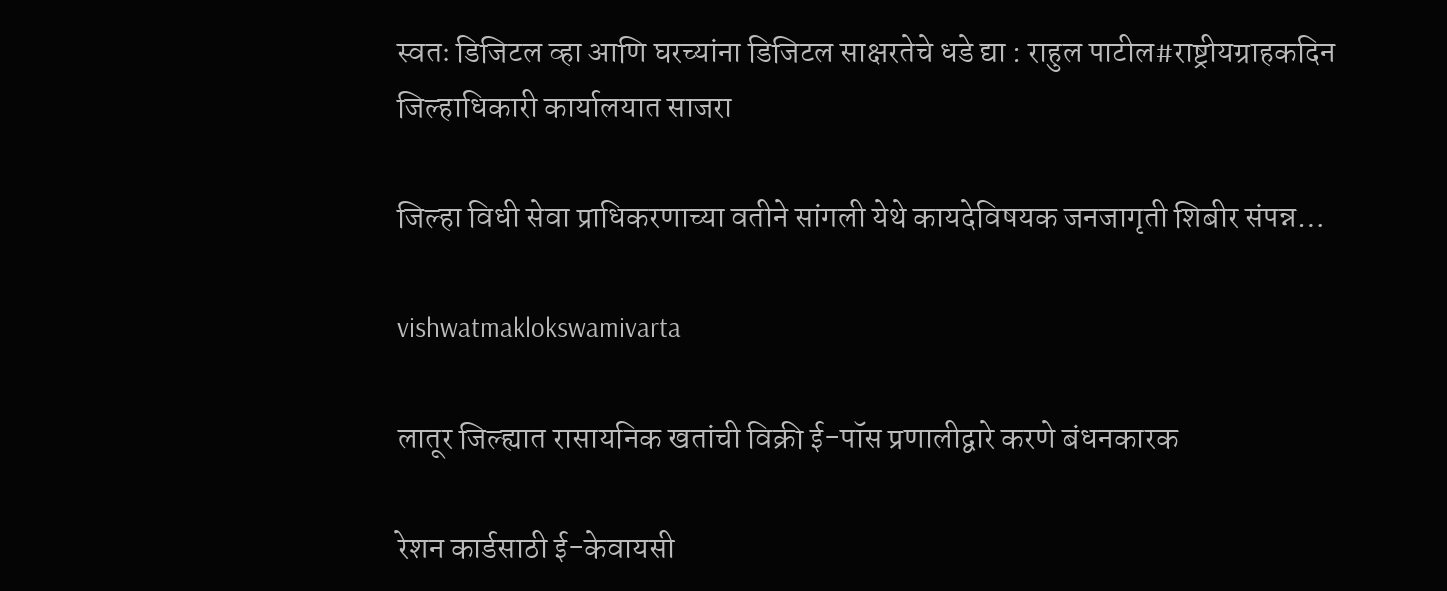स्वतः डिजिटल व्हा आणि घरच्यांना डिजिटल साक्षरतेचे धडे द्या : राहुल पाटील#राष्ट्रीयग्राहकदिन जिल्हाधिकारी कार्यालयात साजरा

जिल्हा विधी सेवा प्राधिकरणाच्या वतीने सांगली येथे कायदेविषयक जनजागृती शिबीर संपन्न…

vishwatmaklokswamivarta

लातूर जिल्ह्यात रासायनिक खतांची विक्री ई-पॉस प्रणालीद्वारे करणे बंधनकारक

रेशन कार्डसाठी ई-केवायसी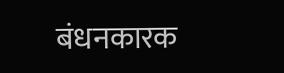बंधनकारक